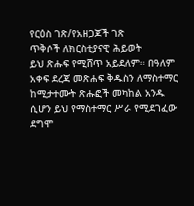የርዕስ ገጽ/የአዘጋጆች ገጽ
ጥቅሶች ለክርስቲያናዊ ሕይወት
ይህ ጽሑፍ የሚሸጥ አይደለም። በዓለም አቀፍ ደረጃ መጽሐፍ ቅዱስን ለማስተማር ከሚታተሙት ጽሑፎች መካከል አንዱ ሲሆን ይህ የማስተማር ሥራ የሚደገፈው ደግሞ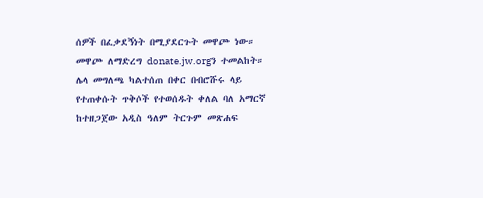ሰዎች በፈቃደኝነት በሚያደርጉት መዋጮ ነው።
መዋጮ ለማድረግ donate.jw.orgን ተመልከት።
ሌላ መግለጫ ካልተሰጠ በቀር በብሮሹሩ ላይ የተጠቀሱት ጥቅሶች የተወሰዱት ቀለል ባለ አማርኛ ከተዘጋጀው አዲስ ዓለም ትርጉም መጽሐፍ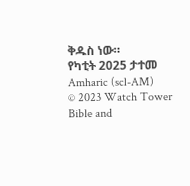ቅዱስ ነው።
የካቲት 2025 ታተመ
Amharic (scl-AM)
© 2023 Watch Tower Bible and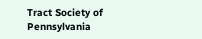Tract Society of Pennsylvania